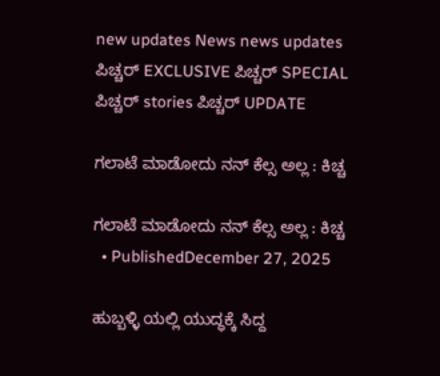new updates News news updates ಪಿಚ್ಚರ್ EXCLUSIVE ಪಿಚ್ಚರ್ SPECIAL ಪಿಚ್ಚರ್ stories ಪಿಚ್ಚರ್ UPDATE

ಗಲಾಟೆ ಮಾಡೋದು ನನ್ ಕೆಲ್ಸ ಅಲ್ಲ : ಕಿಚ್ಚ

ಗಲಾಟೆ ಮಾಡೋದು ನನ್ ಕೆಲ್ಸ ಅಲ್ಲ : ಕಿಚ್ಚ
  • PublishedDecember 27, 2025

ಹುಬ್ಬಳ್ಳಿ ಯಲ್ಲಿ ಯುದ್ಧಕ್ಕೆ ಸಿದ್ದ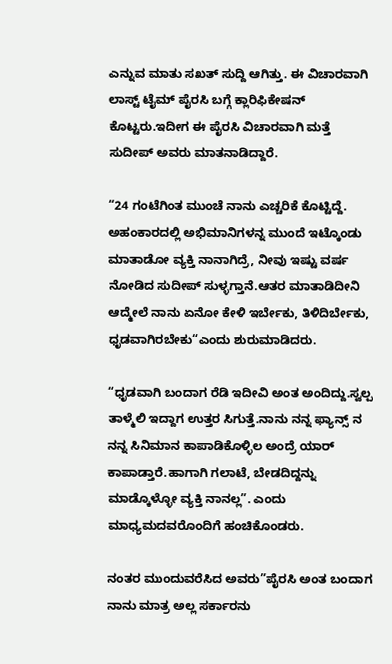ಎನ್ನುವ ಮಾತು ಸಖತ್ ಸುದ್ದಿ ಆಗಿತ್ತು. ಈ ವಿಚಾರವಾಗಿ ಲಾಸ್ಟ್ ಟೈಮ್ ಪೈರಸಿ ಬಗ್ಗೆ ಕ್ಲಾರಿಫಿಕೇಷನ್ ಕೊಟ್ಟರು.ಇದೀಗ ಈ ಪೈರಸಿ ವಿಚಾರವಾಗಿ ಮತ್ತೆ ಸುದೀಪ್ ಅವರು ಮಾತನಾಡಿದ್ದಾರೆ.

“24 ಗಂಟೆಗಿಂತ ಮುಂಚೆ ನಾನು ಎಚ್ಚರಿಕೆ ಕೊಟ್ಟಿದ್ದೆ. ಅಹಂಕಾರದಲ್ಲಿ ಅಭಿಮಾನಿಗಳನ್ನ ಮುಂದೆ ಇಟ್ಕೊಂಡು ಮಾತಾಡೋ ವ್ಯಕ್ತಿ ನಾನಾಗಿದ್ರೆ, ನೀವು ಇಷ್ಟು ವರ್ಷ ನೋಡಿದ ಸುದೀಪ್ ಸುಳ್ಳಗ್ತಾನೆ.ಆತರ ಮಾತಾಡಿದೀನಿ ಆದ್ಮೇಲೆ ನಾನು ಏನೋ ಕೇಳಿ ಇರ್ಬೇಕು, ತಿಳಿದಿರ್ಬೇಕು, ಧೃಡವಾಗಿರಬೇಕು“ಎಂದು ಶುರುಮಾಡಿದರು.

“ಧೃಡವಾಗಿ ಬಂದಾಗ ರೆಡಿ ಇದೀವಿ ಅಂತ ಅಂದಿದ್ದು.ಸ್ವಲ್ಪ ತಾಳ್ಮೆಲಿ ಇದ್ದಾಗ ಉತ್ತರ ಸಿಗುತ್ತೆ.ನಾನು ನನ್ನ ಫ್ಯಾನ್ಸ್ ನ ನನ್ನ ಸಿನಿಮಾನ ಕಾಪಾಡಿಕೊಳ್ಳಿಲ ಅಂದ್ರೆ ಯಾರ್ ಕಾಪಾಡ್ತಾರೆ.ಹಾಗಾಗಿ ಗಲಾಟೆ, ಬೇಡದಿದ್ದನ್ನು ಮಾಡ್ಕೊಳ್ಳೋ ವ್ಯಕ್ತಿ ನಾನಲ್ಲ”. ಎಂದು ಮಾಧ್ಯಮದವರೊಂದಿಗೆ ಹಂಚಿಕೊಂಡರು.

ನಂತರ ಮುಂದುವರೆಸಿದ ಅವರು”ಪೈರಸಿ ಅಂತ ಬಂದಾಗ ನಾನು ಮಾತ್ರ ಅಲ್ಲ ಸರ್ಕಾರನು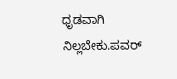ಧೃಡವಾಗಿ ನಿಲ್ಲಬೇಕು.ಪವರ್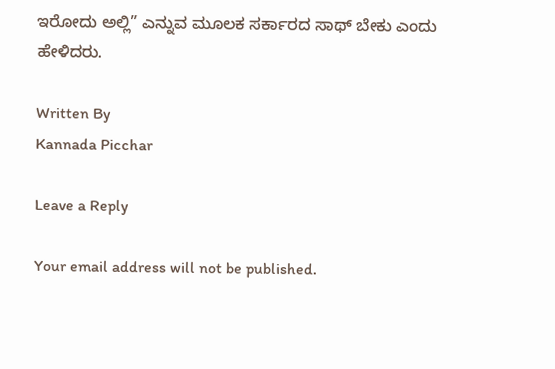ಇರೋದು ಅಲ್ಲಿ” ಎನ್ನುವ ಮೂಲಕ ಸರ್ಕಾರದ ಸಾಥ್ ಬೇಕು ಎಂದು ಹೇಳಿದರು.

Written By
Kannada Picchar

Leave a Reply

Your email address will not be published.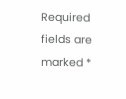Required fields are marked *